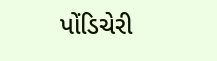પોંડિચેરી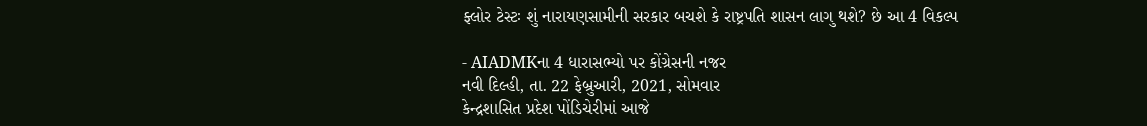ફ્લોર ટેસ્ટઃ શું નારાયણસામીની સરકાર બચશે કે રાષ્ટ્રપતિ શાસન લાગુ થશે? છે આ 4 વિકલ્પ

- AIADMKના 4 ધારાસભ્યો પર કોંગ્રેસની નજર
નવી દિલ્હી, તા. 22 ફેબ્રુઆરી, 2021, સોમવાર
કેન્દ્રશાસિત પ્રદેશ પોંડિચેરીમાં આજે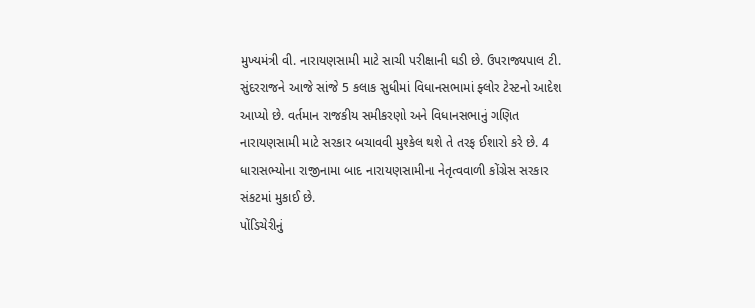મુખ્યમંત્રી વી. નારાયણસામી માટે સાચી પરીક્ષાની ઘડી છે. ઉપરાજ્યપાલ ટી. સુંદરરાજને આજે સાંજે 5 કલાક સુધીમાં વિધાનસભામાં ફ્લોર ટેસ્ટનો આદેશ આપ્યો છે. વર્તમાન રાજકીય સમીકરણો અને વિધાનસભાનું ગણિત નારાયણસામી માટે સરકાર બચાવવી મુશ્કેલ થશે તે તરફ ઈશારો કરે છે. 4 ધારાસભ્યોના રાજીનામા બાદ નારાયણસામીના નેતૃત્વવાળી કોંગ્રેસ સરકાર સંકટમાં મુકાઈ છે.
પોંડિચેરીનું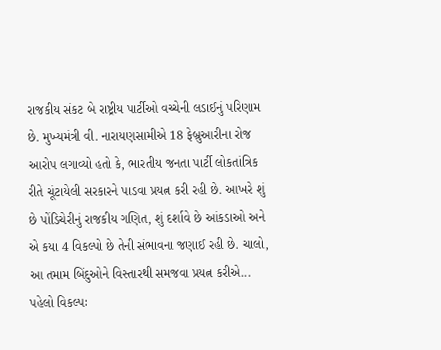રાજકીય સંકટ બે રાષ્ટ્રીય પાર્ટીઓ વચ્ચેની લડાઈનું પરિણામ છે. મુખ્યમંત્રી વી. નારાયણસામીએ 18 ફેબ્રુઆરીના રોજ આરોપ લગાવ્યો હતો કે, ભારતીય જનતા પાર્ટી લોકતાંત્રિક રીતે ચૂંટાયેલી સરકારને પાડવા પ્રયત્ન કરી રહી છે. આખરે શું છે પોંડિચેરીનું રાજકીય ગણિત, શું દર્શાવે છે આંકડાઓ અને એ કયા 4 વિકલ્પો છે તેની સંભાવના જણાઈ રહી છે. ચાલો, આ તમામ બિંદુઓને વિસ્તારથી સમજવા પ્રયત્ન કરીએ...
પહેલો વિકલ્પઃ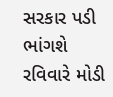સરકાર પડી ભાંગશે
રવિવારે મોડી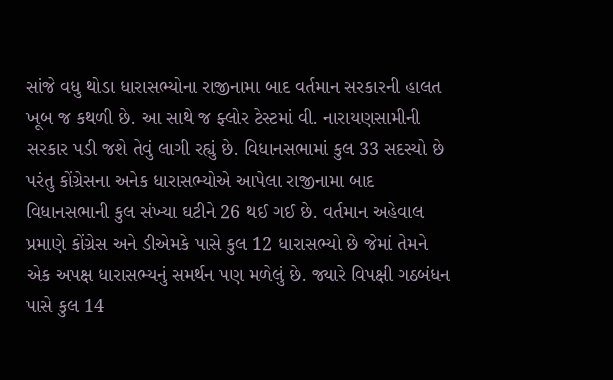સાંજે વધુ થોડા ધારાસભ્યોના રાજીનામા બાદ વર્તમાન સરકારની હાલત ખૂબ જ કથળી છે. આ સાથે જ ફ્લોર ટેસ્ટમાં વી. નારાયણસામીની સરકાર પડી જશે તેવું લાગી રહ્યું છે. વિધાનસભામાં કુલ 33 સદસ્યો છે પરંતુ કોંગ્રેસના અનેક ધારાસભ્યોએ આપેલા રાજીનામા બાદ વિધાનસભાની કુલ સંખ્યા ઘટીને 26 થઈ ગઈ છે. વર્તમાન અહેવાલ પ્રમાણે કોંગ્રેસ અને ડીએમકે પાસે કુલ 12 ધારાસભ્યો છે જેમાં તેમને એક અપક્ષ ધારાસભ્યનું સમર્થન પણ મળેલું છે. જ્યારે વિપક્ષી ગઠબંધન પાસે કુલ 14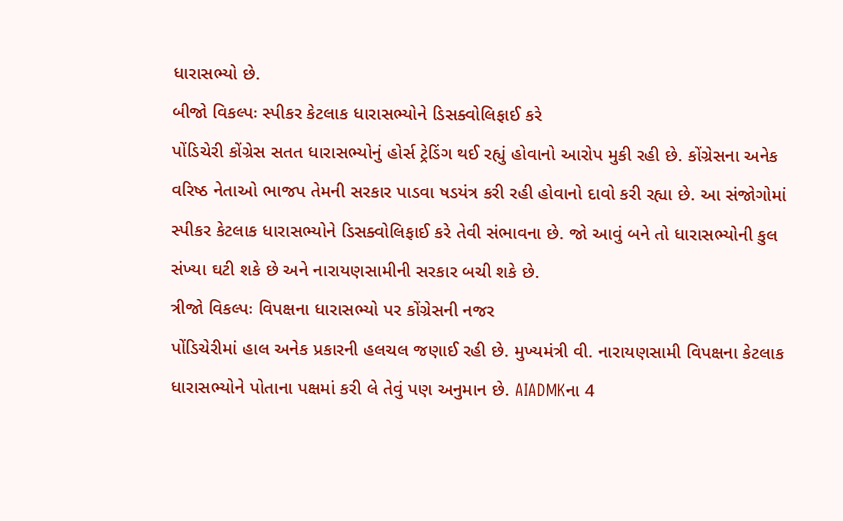ધારાસભ્યો છે.
બીજો વિકલ્પઃ સ્પીકર કેટલાક ધારાસભ્યોને ડિસક્વોલિફાઈ કરે
પોંડિચેરી કોંગ્રેસ સતત ધારાસભ્યોનું હોર્સ ટ્રેડિંગ થઈ રહ્યું હોવાનો આરોપ મુકી રહી છે. કોંગ્રેસના અનેક વરિષ્ઠ નેતાઓ ભાજપ તેમની સરકાર પાડવા ષડયંત્ર કરી રહી હોવાનો દાવો કરી રહ્યા છે. આ સંજોગોમાં સ્પીકર કેટલાક ધારાસભ્યોને ડિસક્વોલિફાઈ કરે તેવી સંભાવના છે. જો આવું બને તો ધારાસભ્યોની કુલ સંખ્યા ઘટી શકે છે અને નારાયણસામીની સરકાર બચી શકે છે.
ત્રીજો વિકલ્પઃ વિપક્ષના ધારાસભ્યો પર કોંગ્રેસની નજર
પોંડિચેરીમાં હાલ અનેક પ્રકારની હલચલ જણાઈ રહી છે. મુખ્યમંત્રી વી. નારાયણસામી વિપક્ષના કેટલાક ધારાસભ્યોને પોતાના પક્ષમાં કરી લે તેવું પણ અનુમાન છે. AIADMKના 4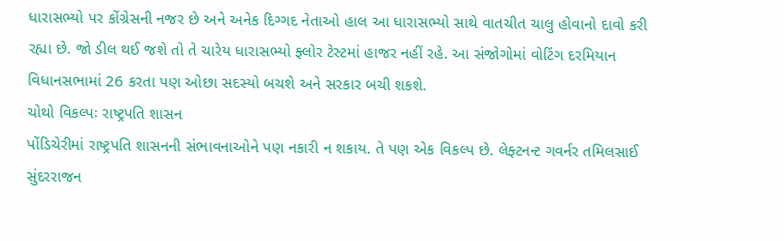ધારાસભ્યો પર કોંગ્રેસની નજર છે અને અનેક દિગ્ગદ નેતાઓ હાલ આ ધારાસભ્યો સાથે વાતચીત ચાલુ હોવાનો દાવો કરી રહ્યા છે. જો ડીલ થઈ જશે તો તે ચારેય ધારાસભ્યો ફ્લોર ટેસ્ટમાં હાજર નહીં રહે. આ સંજોગોમાં વોટિંગ દરમિયાન વિધાનસભામાં 26 કરતા પણ ઓછા સદસ્યો બચશે અને સરકાર બચી શકશે.
ચોથો વિકલ્પઃ રાષ્ટ્રપતિ શાસન
પોંડિચેરીમાં રાષ્ટ્રપતિ શાસનની સંભાવનાઓને પણ નકારી ન શકાય. તે પણ એક વિકલ્પ છે. લેફ્ટનન્ટ ગવર્નર તમિલસાઈ સુંદરરાજન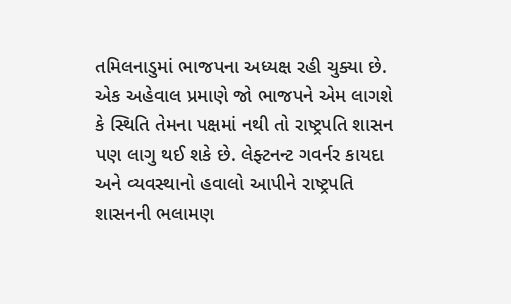તમિલનાડુમાં ભાજપના અધ્યક્ષ રહી ચુક્યા છે. એક અહેવાલ પ્રમાણે જો ભાજપને એમ લાગશે કે સ્થિતિ તેમના પક્ષમાં નથી તો રાષ્ટ્રપતિ શાસન પણ લાગુ થઈ શકે છે. લેફ્ટનન્ટ ગવર્નર કાયદા અને વ્યવસ્થાનો હવાલો આપીને રાષ્ટ્રપતિ શાસનની ભલામણ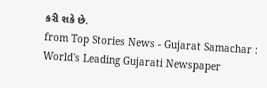કરી શકે છે.
from Top Stories News - Gujarat Samachar : World's Leading Gujarati Newspaper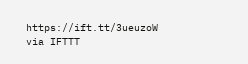https://ift.tt/3ueuzoW
via IFTTT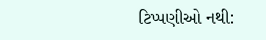ટિપ્પણીઓ નથી: